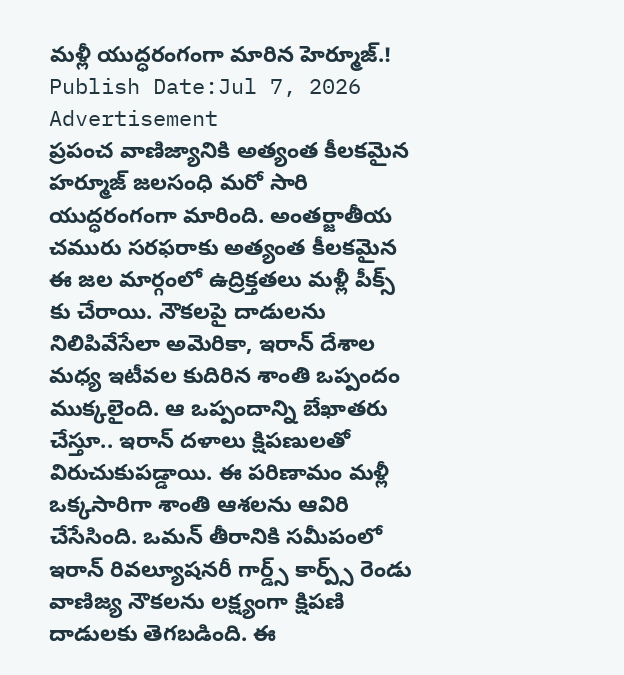మళ్లీ యుద్ధరంగంగా మారిన హెర్మూజ్.!
Publish Date:Jul 7, 2026
Advertisement
ప్రపంచ వాణిజ్యానికి అత్యంత కీలకమైన హర్మూజ్ జలసంధి మరో సారి యుద్ధరంగంగా మారింది. అంతర్జాతీయ చమురు సరఫరాకు అత్యంత కీలకమైన ఈ జల మార్గంలో ఉద్రిక్తతలు మళ్లీ పీక్స్ కు చేరాయి. నౌకలపై దాడులను నిలిపివేసేలా అమెరికా, ఇరాన్ దేశాల మధ్య ఇటీవల కుదిరిన శాంతి ఒప్పందం ముక్కలైంది. ఆ ఒప్పందాన్ని బేఖాతరు చేస్తూ.. ఇరాన్ దళాలు క్షిపణులతో విరుచుకుపడ్డాయి. ఈ పరిణామం మళ్లీ ఒక్కసారిగా శాంతి ఆశలను ఆవిరి చేసేసింది. ఒమన్ తీరానికి సమీపంలో ఇరాన్ రివల్యూషనరీ గార్డ్స్ కార్ప్స్ రెండు వాణిజ్య నౌకలను లక్ష్యంగా క్షిపణి దాడులకు తెగబడింది. ఈ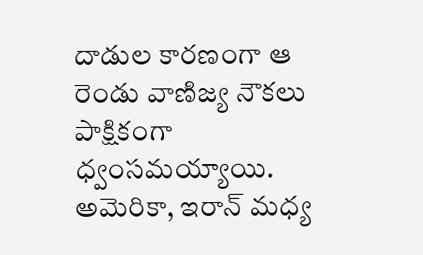దాడుల కారణంగా ఆ రెండు వాణిజ్య నౌకలు పాక్షికంగా ధ్వంసమయ్యాయి. అమెరికా, ఇరాన్ మధ్య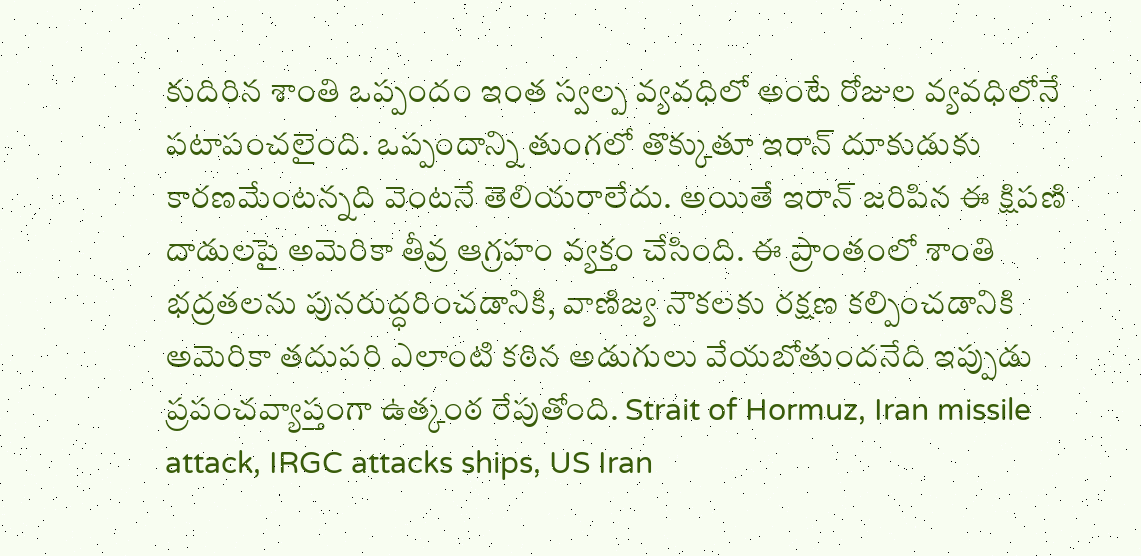కుదిరిన శాంతి ఒప్పందం ఇంత స్వల్ప వ్యవధిలో అంటే రోజుల వ్యవధిలోనే పటాపంచలైంది. ఒప్పందాన్ని తుంగలో తొక్కుతూ ఇరాన్ దూకుడుకు కారణమేంటన్నది వెంటనే తెలియరాలేదు. అయితే ఇరాన్ జరిపిన ఈ క్షిపణి దాడులపై అమెరికా తీవ్ర ఆగ్రహం వ్యక్తం చేసింది. ఈ ప్రాంతంలో శాంతి భద్రతలను పునరుద్ధరించడానికి, వాణిజ్య నౌకలకు రక్షణ కల్పించడానికి అమెరికా తదుపరి ఎలాంటి కఠిన అడుగులు వేయబోతుందనేది ఇప్పుడు ప్రపంచవ్యాప్తంగా ఉత్కంఠ రేపుతోంది. Strait of Hormuz, Iran missile attack, IRGC attacks ships, US Iran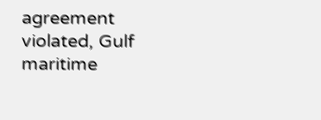agreement violated, Gulf maritime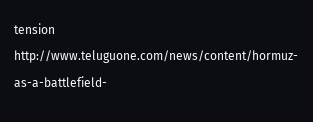tension
http://www.teluguone.com/news/content/hormuz-as-a-battlefield-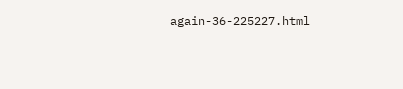again-36-225227.html